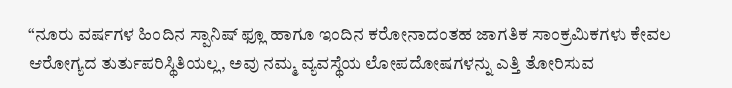“ನೂರು ವರ್ಷಗಳ ಹಿಂದಿನ ಸ್ಪಾನಿಷ್ ಫ್ಲೂ ಹಾಗೂ ಇಂದಿನ ಕರೋನಾದಂತಹ ಜಾಗತಿಕ ಸಾಂಕ್ರಮಿಕಗಳು ಕೇವಲ ಆರೋಗ್ಯದ ತುರ್ತುಪರಿಸ್ಥಿತಿಯಲ್ಲ, ಅವು ನಮ್ಮ ವ್ಯವಸ್ಥೆಯ ಲೋಪದೋಷಗಳನ್ನು ಎತ್ತಿ ತೋರಿಸುವ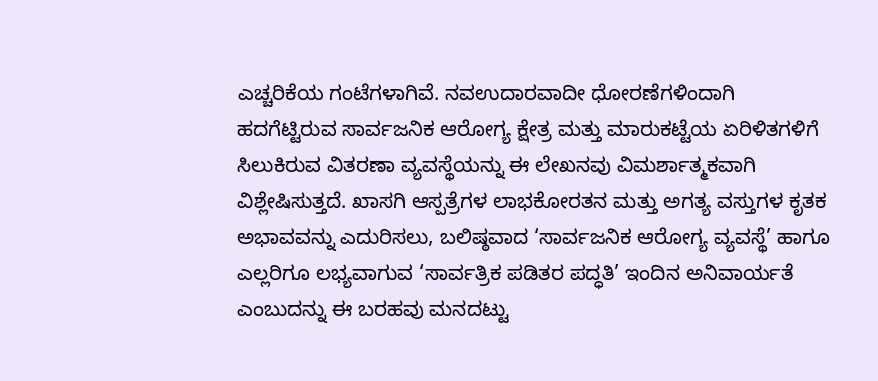ಎಚ್ಚರಿಕೆಯ ಗಂಟೆಗಳಾಗಿವೆ. ನವಉದಾರವಾದೀ ಧೋರಣೆಗಳಿಂದಾಗಿ ಹದಗೆಟ್ಟಿರುವ ಸಾರ್ವಜನಿಕ ಆರೋಗ್ಯ ಕ್ಷೇತ್ರ ಮತ್ತು ಮಾರುಕಟ್ಟೆಯ ಏರಿಳಿತಗಳಿಗೆ ಸಿಲುಕಿರುವ ವಿತರಣಾ ವ್ಯವಸ್ಥೆಯನ್ನು ಈ ಲೇಖನವು ವಿಮರ್ಶಾತ್ಮಕವಾಗಿ ವಿಶ್ಲೇಷಿಸುತ್ತದೆ. ಖಾಸಗಿ ಆಸ್ಪತ್ರೆಗಳ ಲಾಭಕೋರತನ ಮತ್ತು ಅಗತ್ಯ ವಸ್ತುಗಳ ಕೃತಕ ಅಭಾವವನ್ನು ಎದುರಿಸಲು, ಬಲಿಷ್ಠವಾದ ‘ಸಾರ್ವಜನಿಕ ಆರೋಗ್ಯ ವ್ಯವಸ್ಥೆ’ ಹಾಗೂ ಎಲ್ಲರಿಗೂ ಲಭ್ಯವಾಗುವ ‘ಸಾರ್ವತ್ರಿಕ ಪಡಿತರ ಪದ್ಧತಿ’ ಇಂದಿನ ಅನಿವಾರ್ಯತೆ ಎಂಬುದನ್ನು ಈ ಬರಹವು ಮನದಟ್ಟು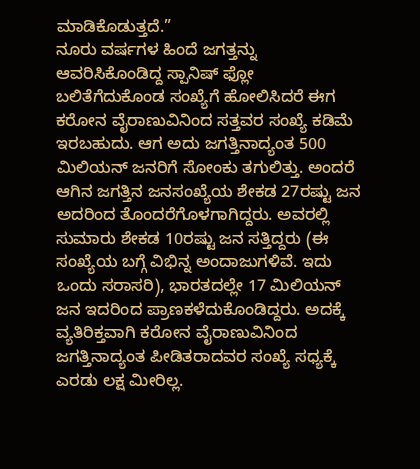ಮಾಡಿಕೊಡುತ್ತದೆ.”
ನೂರು ವರ್ಷಗಳ ಹಿಂದೆ ಜಗತ್ತನ್ನು ಆವರಿಸಿಕೊಂಡಿದ್ದ ಸ್ಪಾನಿಷ್ ಫ್ಲೋ ಬಲಿತೆಗೆದುಕೊಂಡ ಸಂಖ್ಯೆಗೆ ಹೋಲಿಸಿದರೆ ಈಗ ಕರೋನ ವೈರಾಣುವಿನಿಂದ ಸತ್ತವರ ಸಂಖ್ಯೆ ಕಡಿಮೆ ಇರಬಹುದು. ಆಗ ಅದು ಜಗತ್ತಿನಾದ್ಯಂತ 500 ಮಿಲಿಯನ್ ಜನರಿಗೆ ಸೋಂಕು ತಗುಲಿತ್ತು. ಅಂದರೆ ಆಗಿನ ಜಗತ್ತಿನ ಜನಸಂಖ್ಯೆಯ ಶೇಕಡ 27ರಷ್ಟು ಜನ ಅದರಿಂದ ತೊಂದರೆಗೊಳಗಾಗಿದ್ದರು. ಅವರಲ್ಲಿ ಸುಮಾರು ಶೇಕಡ 10ರಷ್ಟು ಜನ ಸತ್ತಿದ್ದರು (ಈ ಸಂಖ್ಯೆಯ ಬಗ್ಗೆ ವಿಭಿನ್ನ ಅಂದಾಜುಗಳಿವೆ. ಇದು ಒಂದು ಸರಾಸರಿ), ಭಾರತದಲ್ಲೇ 17 ಮಿಲಿಯನ್ ಜನ ಇದರಿಂದ ಪ್ರಾಣಕಳೆದುಕೊಂಡಿದ್ದರು. ಅದಕ್ಕೆ ವ್ಯತಿರಿಕ್ತವಾಗಿ ಕರೋನ ವೈರಾಣುವಿನಿಂದ ಜಗತ್ತಿನಾದ್ಯಂತ ಪೀಡಿತರಾದವರ ಸಂಖ್ಯೆ ಸಧ್ಯಕ್ಕೆ ಎರಡು ಲಕ್ಷ ಮೀರಿಲ್ಲ.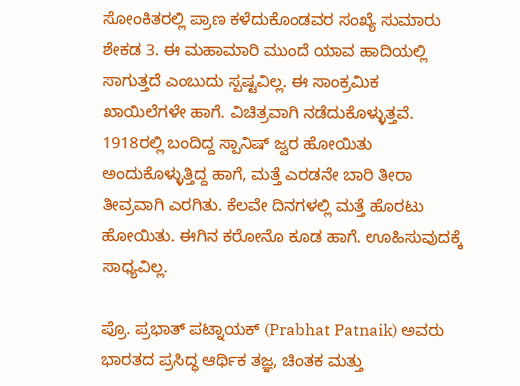ಸೋಂಕಿತರಲ್ಲಿ ಪ್ರಾಣ ಕಳೆದುಕೊಂಡವರ ಸಂಖ್ಯೆ ಸುಮಾರು ಶೇಕಡ 3. ಈ ಮಹಾಮಾರಿ ಮುಂದೆ ಯಾವ ಹಾದಿಯಲ್ಲಿ ಸಾಗುತ್ತದೆ ಎಂಬುದು ಸ್ಪಷ್ಟವಿಲ್ಲ. ಈ ಸಾಂಕ್ರಮಿಕ ಖಾಯಿಲೆಗಳೇ ಹಾಗೆ. ವಿಚಿತ್ರವಾಗಿ ನಡೆದುಕೊಳ್ಳುತ್ತವೆ. 1918ರಲ್ಲಿ ಬಂದಿದ್ದ ಸ್ಪಾನಿಷ್ ಜ್ವರ ಹೋಯಿತು ಅಂದುಕೊಳ್ಳುತ್ತಿದ್ದ ಹಾಗೆ, ಮತ್ತೆ ಎರಡನೇ ಬಾರಿ ತೀರಾ ತೀವ್ರವಾಗಿ ಎರಗಿತು. ಕೆಲವೇ ದಿನಗಳಲ್ಲಿ ಮತ್ತೆ ಹೊರಟು ಹೋಯಿತು. ಈಗಿನ ಕರೋನೊ ಕೂಡ ಹಾಗೆ. ಊಹಿಸುವುದಕ್ಕೆ ಸಾಧ್ಯವಿಲ್ಲ.

ಪ್ರೊ. ಪ್ರಭಾತ್ ಪಟ್ನಾಯಕ್ (Prabhat Patnaik) ಅವರು ಭಾರತದ ಪ್ರಸಿದ್ಧ ಆರ್ಥಿಕ ತಜ್ಞ, ಚಿಂತಕ ಮತ್ತು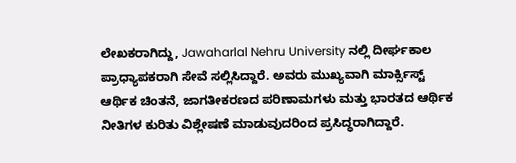ಲೇಖಕರಾಗಿದ್ದು, Jawaharlal Nehru University ನಲ್ಲಿ ದೀರ್ಘಕಾಲ ಪ್ರಾಧ್ಯಾಪಕರಾಗಿ ಸೇವೆ ಸಲ್ಲಿಸಿದ್ದಾರೆ. ಅವರು ಮುಖ್ಯವಾಗಿ ಮಾರ್ಕ್ಸಿಸ್ಟ್ ಆರ್ಥಿಕ ಚಿಂತನೆ, ಜಾಗತೀಕರಣದ ಪರಿಣಾಮಗಳು ಮತ್ತು ಭಾರತದ ಆರ್ಥಿಕ ನೀತಿಗಳ ಕುರಿತು ವಿಶ್ಲೇಷಣೆ ಮಾಡುವುದರಿಂದ ಪ್ರಸಿದ್ಧರಾಗಿದ್ದಾರೆ.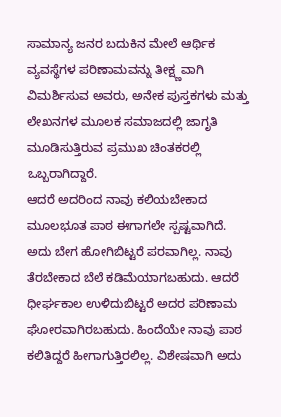ಸಾಮಾನ್ಯ ಜನರ ಬದುಕಿನ ಮೇಲೆ ಆರ್ಥಿಕ ವ್ಯವಸ್ಥೆಗಳ ಪರಿಣಾಮವನ್ನು ತೀಕ್ಷ್ಣವಾಗಿ ವಿಮರ್ಶಿಸುವ ಅವರು, ಅನೇಕ ಪುಸ್ತಕಗಳು ಮತ್ತು ಲೇಖನಗಳ ಮೂಲಕ ಸಮಾಜದಲ್ಲಿ ಜಾಗೃತಿ ಮೂಡಿಸುತ್ತಿರುವ ಪ್ರಮುಖ ಚಿಂತಕರಲ್ಲಿ ಒಬ್ಬರಾಗಿದ್ದಾರೆ.
ಆದರೆ ಅದರಿಂದ ನಾವು ಕಲಿಯಬೇಕಾದ ಮೂಲಭೂತ ಪಾಠ ಈಗಾಗಲೇ ಸ್ಪಷ್ಟವಾಗಿದೆ. ಅದು ಬೇಗ ಹೋಗಿಬಿಟ್ಟರೆ ಪರವಾಗಿಲ್ಲ. ನಾವು ತೆರಬೇಕಾದ ಬೆಲೆ ಕಡಿಮೆಯಾಗಬಹುದು. ಆದರೆ ಧೀರ್ಘಕಾಲ ಉಳಿದುಬಿಟ್ಟರೆ ಅದರ ಪರಿಣಾಮ ಘೋರವಾಗಿರಬಹುದು. ಹಿಂದೆಯೇ ನಾವು ಪಾಠ ಕಲಿತಿದ್ದರೆ ಹೀಗಾಗುತ್ತಿರಲಿಲ್ಲ. ವಿಶೇಷವಾಗಿ ಅದು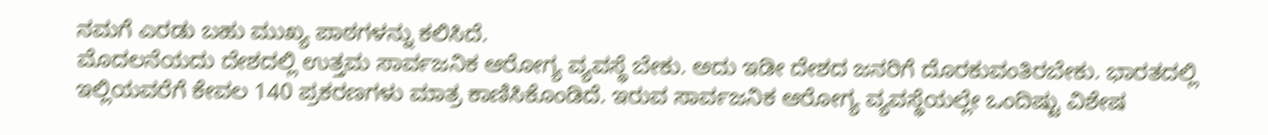ನಮಗೆ ಎರಡು ಬಹು ಮುಖ್ಯ ಪಾಠಗಳನ್ನು ಕಲಿಸಿದೆ.
ಮೊದಲನೆಯದು ದೇಶದಲ್ಲಿ ಉತ್ತಮ ಸಾರ್ವಜನಿಕ ಆರೋಗ್ಯ ವ್ಯವಸ್ಥೆ ಬೇಕು. ಅದು ಇಡೀ ದೇಶದ ಜನರಿಗೆ ದೊರಕುವಂತಿರಬೇಕು. ಭಾರತದಲ್ಲಿ ಇಲ್ಲಿಯವರೆಗೆ ಕೇವಲ 140 ಪ್ರಕರಣಗಳು ಮಾತ್ರ ಕಾಣಿಸಿಕೊಂಡಿದೆ. ಇರುವ ಸಾರ್ವಜನಿಕ ಆರೋಗ್ಯ ವ್ಯವಸ್ಥೆಯಲ್ಲೇ ಒಂದಿಷ್ಟು ವಿಶೇಷ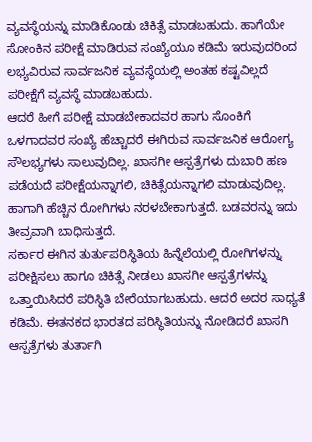ವ್ಯವಸ್ಥೆಯನ್ನು ಮಾಡಿಕೊಂಡು ಚಿಕಿತ್ಸೆ ಮಾಡಬಹುದು. ಹಾಗೆಯೇ ಸೋಂಕಿನ ಪರೀಕ್ಷೆ ಮಾಡಿರುವ ಸಂಖ್ಯೆಯೂ ಕಡಿಮೆ ಇರುವುದರಿಂದ ಲಭ್ಯವಿರುವ ಸಾರ್ವಜನಿಕ ವ್ಯವಸ್ಥೆಯಲ್ಲಿ ಅಂತಹ ಕಷ್ಟವಿಲ್ಲದೆ ಪರೀಕ್ಷೆಗೆ ವ್ಯವಸ್ಥೆ ಮಾಡಬಹುದು.
ಆದರೆ ಹೀಗೆ ಪರೀಕ್ಷೆ ಮಾಡಬೇಕಾದವರ ಹಾಗು ಸೊಂಕಿಗೆ ಒಳಗಾದವರ ಸಂಖ್ಯೆ ಹೆಚ್ಚಾದರೆ ಈಗಿರುವ ಸಾರ್ವಜನಿಕ ಆರೋಗ್ಯ ಸೌಲಭ್ಯಗಳು ಸಾಲುವುದಿಲ್ಲ. ಖಾಸಗೀ ಆಸ್ಪತ್ರೆಗಳು ದುಬಾರಿ ಹಣ ಪಡೆಯದೆ ಪರೀಕ್ಷೆಯನ್ನಾಗಲಿ, ಚಿಕಿತ್ಸೆಯನ್ನಾಗಲಿ ಮಾಡುವುದಿಲ್ಲ. ಹಾಗಾಗಿ ಹೆಚ್ಚಿನ ರೋಗಿಗಳು ನರಳಬೇಕಾಗುತ್ತದೆ. ಬಡವರನ್ನು ಇದು ತೀವ್ರವಾಗಿ ಬಾಧಿಸುತ್ತದೆ.
ಸರ್ಕಾರ ಈಗಿನ ತುರ್ತುಪರಿಸ್ಥಿತಿಯ ಹಿನ್ನೆಲೆಯಲ್ಲಿ ರೋಗಿಗಳನ್ನು ಪರೀಕ್ಷಿಸಲು ಹಾಗೂ ಚಿಕಿತ್ಸೆ ನೀಡಲು ಖಾಸಗೀ ಆಸ್ಪತ್ರೆಗಳನ್ನು ಒತ್ತಾಯಿಸಿದರೆ ಪರಿಸ್ಥಿತಿ ಬೇರೆಯಾಗಬಹುದು. ಆದರೆ ಅದರ ಸಾಧ್ಯತೆ ಕಡಿಮೆ. ಈತನಕದ ಭಾರತದ ಪರಿಸ್ಥಿತಿಯನ್ನು ನೋಡಿದರೆ ಖಾಸಗಿ ಆಸ್ಪತ್ರೆಗಳು ತುರ್ತಾಗಿ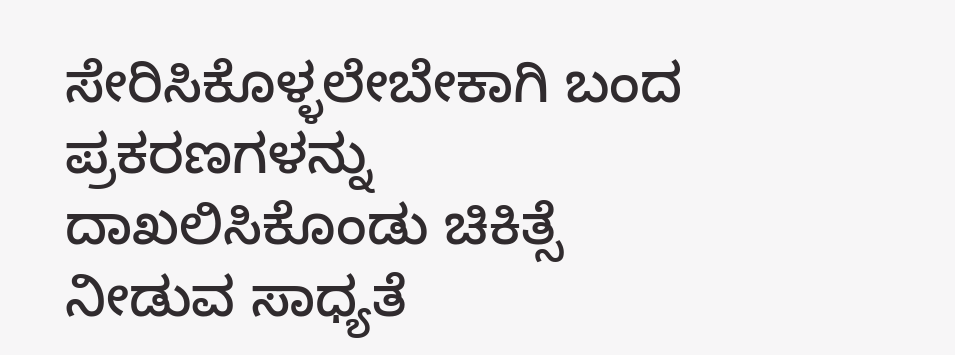ಸೇರಿಸಿಕೊಳ್ಳಲೇಬೇಕಾಗಿ ಬಂದ ಪ್ರಕರಣಗಳನ್ನು ದಾಖಲಿಸಿಕೊಂಡು ಚಿಕಿತ್ಸೆ ನೀಡುವ ಸಾಧ್ಯತೆ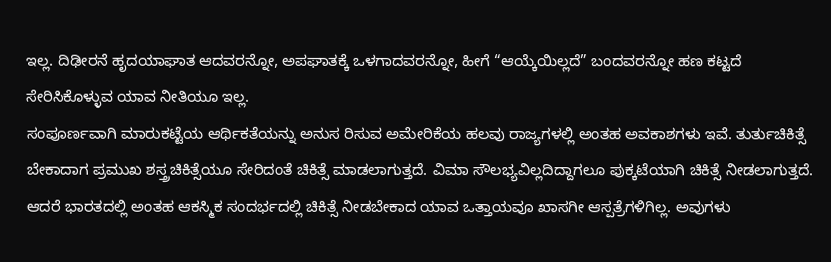ಇಲ್ಲ. ದಿಢೀರನೆ ಹೃದಯಾಘಾತ ಆದವರನ್ನೋ, ಅಪಘಾತಕ್ಕೆ ಒಳಗಾದವರನ್ನೋ, ಹೀಗೆ “ಆಯ್ಕೆಯಿಲ್ಲದೆ” ಬಂದವರನ್ನೋ ಹಣ ಕಟ್ಟದೆ ಸೇರಿಸಿಕೊಳ್ಳುವ ಯಾವ ನೀತಿಯೂ ಇಲ್ಲ.
ಸಂಪೂರ್ಣವಾಗಿ ಮಾರುಕಟ್ಟೆಯ ಆರ್ಥಿಕತೆಯನ್ನು ಅನುಸ ರಿಸುವ ಅಮೇರಿಕೆಯ ಹಲವು ರಾಜ್ಯಗಳಲ್ಲಿ ಅಂತಹ ಅವಕಾಶಗಳು ಇವೆ. ತುರ್ತುಚಿಕಿತ್ಸೆ ಬೇಕಾದಾಗ ಪ್ರಮುಖ ಶಸ್ತ್ರಚಿಕಿತ್ಸೆಯೂ ಸೇರಿದಂತೆ ಚಿಕಿತ್ಸೆ ಮಾಡಲಾಗುತ್ತದೆ. ವಿಮಾ ಸೌಲಭ್ಯವಿಲ್ಲದಿದ್ದಾಗಲೂ ಪುಕ್ಕಟೆಯಾಗಿ ಚಿಕಿತ್ಸೆ ನೀಡಲಾಗುತ್ತದೆ. ಆದರೆ ಭಾರತದಲ್ಲಿ ಅಂತಹ ಆಕಸ್ಮಿಕ ಸಂದರ್ಭದಲ್ಲಿ ಚಿಕಿತ್ಸೆ ನೀಡಬೇಕಾದ ಯಾವ ಒತ್ತಾಯವೂ ಖಾಸಗೀ ಆಸ್ಪತ್ರೆಗಳಿಗಿಲ್ಲ. ಅವುಗಳು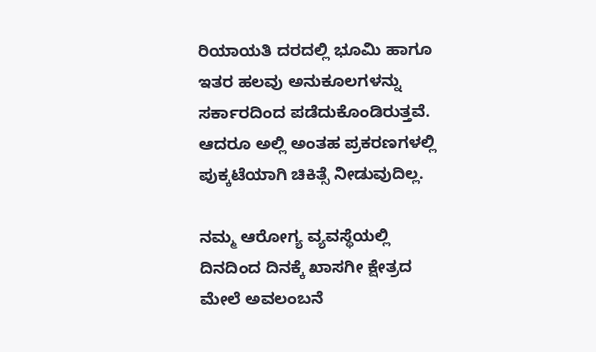ರಿಯಾಯತಿ ದರದಲ್ಲಿ ಭೂಮಿ ಹಾಗೂ ಇತರ ಹಲವು ಅನುಕೂಲಗಳನ್ನು ಸರ್ಕಾರದಿಂದ ಪಡೆದುಕೊಂಡಿರುತ್ತವೆ. ಆದರೂ ಅಲ್ಲಿ ಅಂತಹ ಪ್ರಕರಣಗಳಲ್ಲಿ ಪುಕ್ಕಟೆಯಾಗಿ ಚಿಕಿತ್ಸೆ ನೀಡುವುದಿಲ್ಲ.

ನಮ್ಮ ಆರೋಗ್ಯ ವ್ಯವಸ್ಥೆಯಲ್ಲಿ ದಿನದಿಂದ ದಿನಕ್ಕೆ ಖಾಸಗೀ ಕ್ಷೇತ್ರದ ಮೇಲೆ ಅವಲಂಬನೆ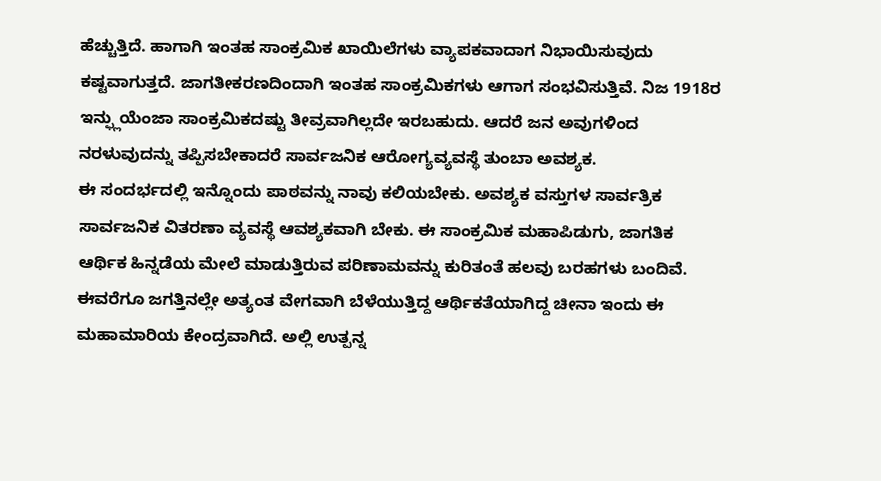ಹೆಚ್ಚುತ್ತಿದೆ. ಹಾಗಾಗಿ ಇಂತಹ ಸಾಂಕ್ರಮಿಕ ಖಾಯಿಲೆಗಳು ವ್ಯಾಪಕವಾದಾಗ ನಿಭಾಯಿಸುವುದು ಕಷ್ಟವಾಗುತ್ತದೆ. ಜಾಗತೀಕರಣದಿಂದಾಗಿ ಇಂತಹ ಸಾಂಕ್ರಮಿಕಗಳು ಆಗಾಗ ಸಂಭವಿಸುತ್ತಿವೆ. ನಿಜ 1918ರ ಇನ್ಫ್ಲುಯೆಂಜಾ ಸಾಂಕ್ರಮಿಕದಷ್ಟು ತೀವ್ರವಾಗಿಲ್ಲದೇ ಇರಬಹುದು. ಆದರೆ ಜನ ಅವುಗಳಿಂದ ನರಳುವುದನ್ನು ತಪ್ಪಿಸಬೇಕಾದರೆ ಸಾರ್ವಜನಿಕ ಆರೋಗ್ಯವ್ಯವಸ್ಥೆ ತುಂಬಾ ಅವಶ್ಯಕ.
ಈ ಸಂದರ್ಭದಲ್ಲಿ ಇನ್ನೊಂದು ಪಾಠವನ್ನು ನಾವು ಕಲಿಯಬೇಕು. ಅವಶ್ಯಕ ವಸ್ತುಗಳ ಸಾರ್ವತ್ರಿಕ ಸಾರ್ವಜನಿಕ ವಿತರಣಾ ವ್ಯವಸ್ಥೆ ಆವಶ್ಯಕವಾಗಿ ಬೇಕು. ಈ ಸಾಂಕ್ರಮಿಕ ಮಹಾಪಿಡುಗು, ಜಾಗತಿಕ ಆರ್ಥಿಕ ಹಿನ್ನಡೆಯ ಮೇಲೆ ಮಾಡುತ್ತಿರುವ ಪರಿಣಾಮವನ್ನು ಕುರಿತಂತೆ ಹಲವು ಬರಹಗಳು ಬಂದಿವೆ. ಈವರೆಗೂ ಜಗತ್ತಿನಲ್ಲೇ ಅತ್ಯಂತ ವೇಗವಾಗಿ ಬೆಳೆಯುತ್ತಿದ್ದ ಆರ್ಥಿಕತೆಯಾಗಿದ್ದ ಚೀನಾ ಇಂದು ಈ ಮಹಾಮಾರಿಯ ಕೇಂದ್ರವಾಗಿದೆ. ಅಲ್ಲಿ ಉತ್ಪನ್ನ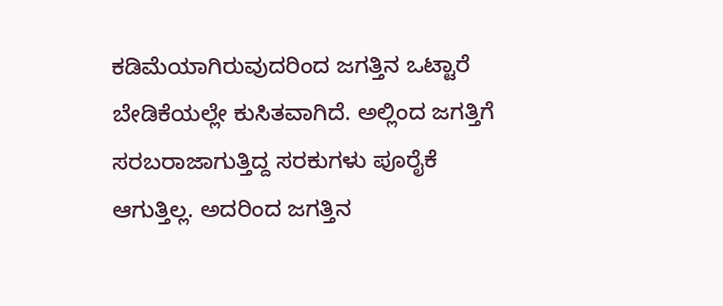ಕಡಿಮೆಯಾಗಿರುವುದರಿಂದ ಜಗತ್ತಿನ ಒಟ್ಟಾರೆ ಬೇಡಿಕೆಯಲ್ಲೇ ಕುಸಿತವಾಗಿದೆ. ಅಲ್ಲಿಂದ ಜಗತ್ತಿಗೆ ಸರಬರಾಜಾಗುತ್ತಿದ್ದ ಸರಕುಗಳು ಪೂರೈಕೆ ಆಗುತ್ತಿಲ್ಲ. ಅದರಿಂದ ಜಗತ್ತಿನ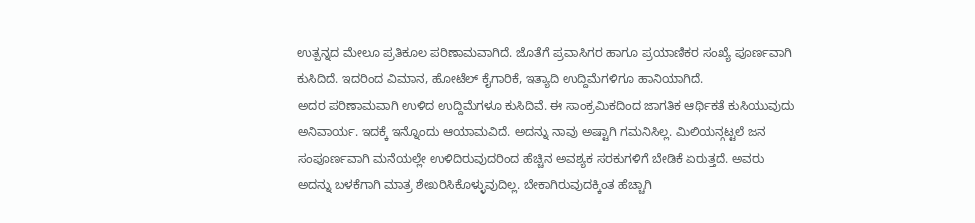ಉತ್ಪನ್ನದ ಮೇಲೂ ಪ್ರತಿಕೂಲ ಪರಿಣಾಮವಾಗಿದೆ. ಜೊತೆಗೆ ಪ್ರವಾಸಿಗರ ಹಾಗೂ ಪ್ರಯಾಣಿಕರ ಸಂಖ್ಯೆ ಪೂರ್ಣವಾಗಿ ಕುಸಿದಿದೆ. ಇದರಿಂದ ವಿಮಾನ, ಹೋಟೆಲ್ ಕೈಗಾರಿಕೆ, ಇತ್ಯಾದಿ ಉದ್ದಿಮೆಗಳಿಗೂ ಹಾನಿಯಾಗಿದೆ.
ಅದರ ಪರಿಣಾಮವಾಗಿ ಉಳಿದ ಉದ್ದಿಮೆಗಳೂ ಕುಸಿದಿವೆ. ಈ ಸಾಂಕ್ರಮಿಕದಿಂದ ಜಾಗತಿಕ ಆರ್ಥಿಕತೆ ಕುಸಿಯುವುದು ಅನಿವಾರ್ಯ. ಇದಕ್ಕೆ ಇನ್ನೊಂದು ಆಯಾಮವಿದೆ. ಅದನ್ನು ನಾವು ಅಷ್ಟಾಗಿ ಗಮನಿಸಿಲ್ಲ. ಮಿಲಿಯನ್ಗಟ್ಟಲೆ ಜನ ಸಂಪೂರ್ಣವಾಗಿ ಮನೆಯಲ್ಲೇ ಉಳಿದಿರುವುದರಿಂದ ಹೆಚ್ಚಿನ ಅವಶ್ಯಕ ಸರಕುಗಳಿಗೆ ಬೇಡಿಕೆ ಏರುತ್ತದೆ. ಅವರು ಅದನ್ನು ಬಳಕೆಗಾಗಿ ಮಾತ್ರ ಶೇಖರಿಸಿಕೊಳ್ಳುವುದಿಲ್ಲ. ಬೇಕಾಗಿರುವುದಕ್ಕಿಂತ ಹೆಚ್ಚಾಗಿ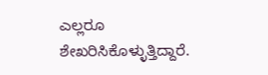ಎಲ್ಲರೂ ಶೇಖರಿಸಿಕೊಳ್ಳುತ್ತಿದ್ದಾರೆ.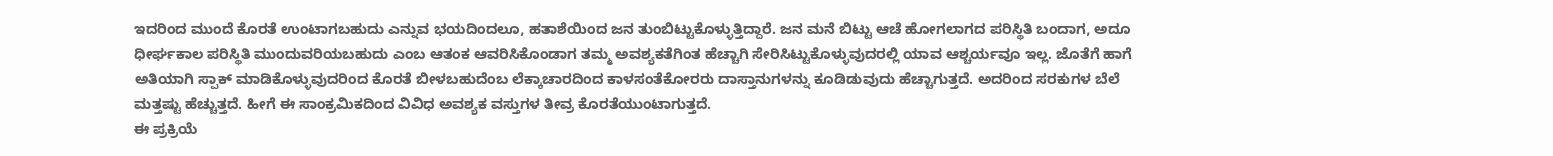ಇದರಿಂದ ಮುಂದೆ ಕೊರತೆ ಉಂಟಾಗಬಹುದು ಎನ್ನುವ ಭಯದಿಂದಲೂ, ಹತಾಶೆಯಿಂದ ಜನ ತುಂಬಿಟ್ಟುಕೊಳ್ಳುತ್ತಿದ್ದಾರೆ. ಜನ ಮನೆ ಬಿಟ್ಟು ಆಚೆ ಹೋಗಲಾಗದ ಪರಿಸ್ಥಿತಿ ಬಂದಾಗ, ಅದೂ ಧೀರ್ಘಕಾಲ ಪರಿಸ್ಥಿತಿ ಮುಂದುವರಿಯಬಹುದು ಎಂಬ ಆತಂಕ ಆವರಿಸಿಕೊಂಡಾಗ ತಮ್ಮ ಅವಶ್ಯಕತೆಗಿಂತ ಹೆಚ್ಚಾಗಿ ಸೇರಿಸಿಟ್ಟುಕೊಳ್ಳುವುದರಲ್ಲಿ ಯಾವ ಆಶ್ಚರ್ಯವೂ ಇಲ್ಲ. ಜೊತೆಗೆ ಹಾಗೆ ಅತಿಯಾಗಿ ಸ್ಪಾಕ್ ಮಾಡಿಕೊಳ್ಳುವುದರಿಂದ ಕೊರತೆ ಬೀಳಬಹುದೆಂಬ ಲೆಕ್ಕಾಚಾರದಿಂದ ಕಾಳಸಂತೆಕೋರರು ದಾಸ್ತಾನುಗಳನ್ನು ಕೂಡಿಡುವುದು ಹೆಚ್ಚಾಗುತ್ತದೆ. ಅದರಿಂದ ಸರಕುಗಳ ಬೆಲೆ ಮತ್ತಷ್ಟು ಹೆಚ್ಚುತ್ತದೆ. ಹೀಗೆ ಈ ಸಾಂಕ್ರಮಿಕದಿಂದ ವಿವಿಧ ಅವಶ್ಯಕ ವಸ್ತುಗಳ ತೀವ್ರ ಕೊರತೆಯುಂಟಾಗುತ್ತದೆ.
ಈ ಪ್ರಕ್ರಿಯೆ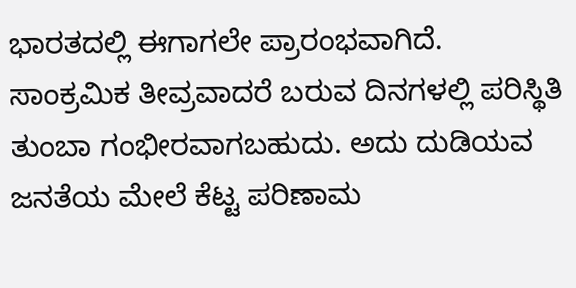ಭಾರತದಲ್ಲಿ ಈಗಾಗಲೇ ಪ್ರಾರಂಭವಾಗಿದೆ. ಸಾಂಕ್ರಮಿಕ ತೀವ್ರವಾದರೆ ಬರುವ ದಿನಗಳಲ್ಲಿ ಪರಿಸ್ಥಿತಿ ತುಂಬಾ ಗಂಭೀರವಾಗಬಹುದು. ಅದು ದುಡಿಯವ ಜನತೆಯ ಮೇಲೆ ಕೆಟ್ಟ ಪರಿಣಾಮ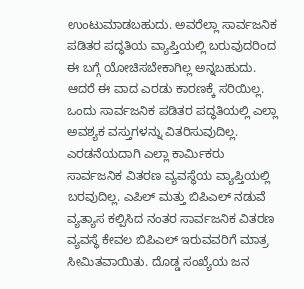ಉಂಟುಮಾಡಬಹುದು. ಅವರೆಲ್ಲಾ ಸಾರ್ವಜನಿಕ ಪಡಿತರ ಪದ್ಧತಿಯ ವ್ಯಾಪ್ತಿಯಲ್ಲಿ ಬರುವುದರಿಂದ ಈ ಬಗ್ಗೆ ಯೋಚಿಸಬೇಕಾಗಿಲ್ಲ ಅನ್ನಬಹುದು. ಆದರೆ ಈ ವಾದ ಎರಡು ಕಾರಣಕ್ಕೆ ಸರಿಯಿಲ್ಲ. ಒಂದು ಸಾರ್ವಜನಿಕ ಪಡಿತರ ಪದ್ಧತಿಯಲ್ಲಿ ಎಲ್ಲಾ ಅವಶ್ಯಕ ವಸ್ತುಗಳನ್ನು ವಿತರಿಸುವುದಿಲ್ಲ. ಎರಡನೆಯದಾಗಿ ಎಲ್ಲಾ ಕಾರ್ಮಿಕರು ಸಾರ್ವಜನಿಕ ವಿತರಣ ವ್ಯವಸ್ಥೆಯ ವ್ಯಾಪ್ತಿಯಲ್ಲಿ ಬರವುದಿಲ್ಲ. ಎಪಿಲ್ ಮತ್ತು ಬಿಪಿಎಲ್ ನಡುವೆ ವ್ಯತ್ಯಾಸ ಕಲ್ಪಿಸಿದ ನಂತರ ಸಾರ್ವಜನಿಕ ವಿತರಣ ವ್ಯವಸ್ಥೆ ಕೇವಲ ಬಿಪಿಎಲ್ ಇರುವವರಿಗೆ ಮಾತ್ರ ಸೀಮಿತವಾಯಿತು. ದೊಡ್ಡ ಸಂಖ್ಯೆಯ ಜನ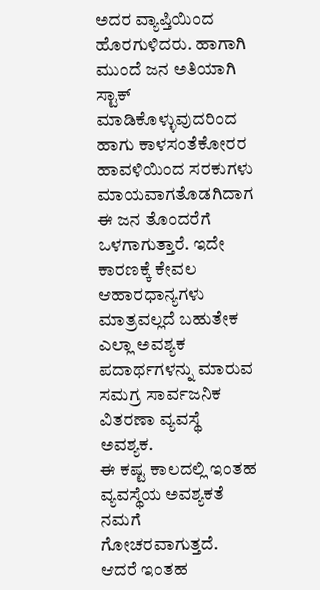ಅದರ ವ್ಯಾಪ್ತಿಯಿಂದ ಹೊರಗುಳಿದರು. ಹಾಗಾಗಿ ಮುಂದೆ ಜನ ಅತಿಯಾಗಿ ಸ್ಟಾಕ್ ಮಾಡಿಕೊಳ್ಳುವುದರಿಂದ ಹಾಗು ಕಾಳಸಂತೆಕೋರರ ಹಾವಳಿಯಿಂದ ಸರಕುಗಳು ಮಾಯವಾಗತೊಡಗಿದಾಗ ಈ ಜನ ತೊಂದರೆಗೆ ಒಳಗಾಗುತ್ತಾರೆ. ಇದೇ ಕಾರಣಕ್ಕೆ ಕೇವಲ ಆಹಾರಧಾನ್ಯಗಳು ಮಾತ್ರವಲ್ಲದೆ ಬಹುತೇಕ ಎಲ್ಲಾ ಅವಶ್ಯಕ ಪದಾರ್ಥಗಳನ್ನು ಮಾರುವ ಸಮಗ್ರ ಸಾರ್ವಜನಿಕ ವಿತರಣಾ ವ್ಯವಸ್ಥೆ ಅವಶ್ಯಕ.
ಈ ಕಷ್ಟ ಕಾಲದಲ್ಲಿ ಇಂತಹ ವ್ಯವಸ್ಥೆಯ ಅವಶ್ಯಕತೆ ನಮಗೆ ಗೋಚರವಾಗುತ್ತದೆ. ಆದರೆ ಇಂತಹ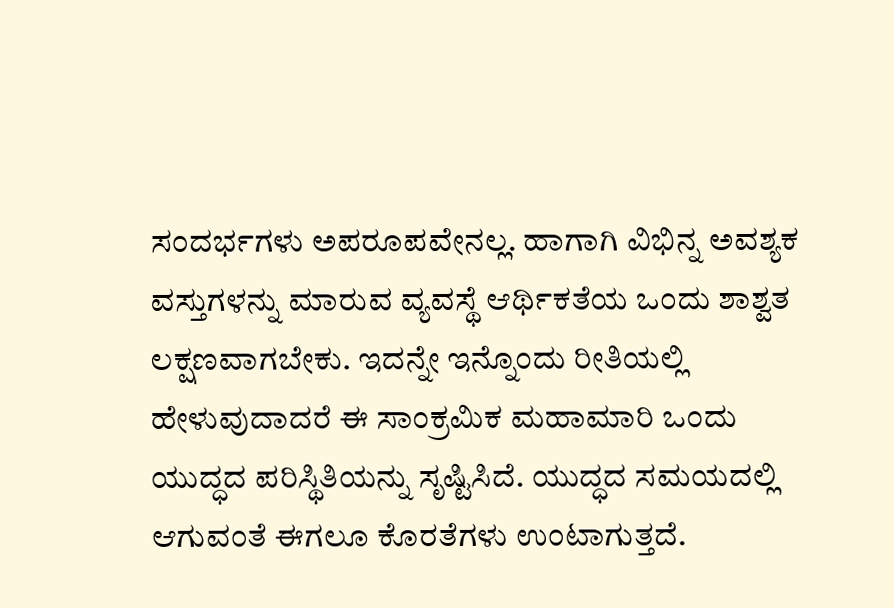ಸಂದರ್ಭಗಳು ಅಪರೂಪವೇನಲ್ಲ. ಹಾಗಾಗಿ ವಿಭಿನ್ನ ಅವಶ್ಯಕ ವಸ್ತುಗಳನ್ನು ಮಾರುವ ವ್ಯವಸ್ಥೆ ಆರ್ಥಿಕತೆಯ ಒಂದು ಶಾಶ್ವತ ಲಕ್ಷಣವಾಗಬೇಕು. ಇದನ್ನೇ ಇನ್ನೊಂದು ರೀತಿಯಲ್ಲಿ ಹೇಳುವುದಾದರೆ ಈ ಸಾಂಕ್ರಮಿಕ ಮಹಾಮಾರಿ ಒಂದು ಯುದ್ಧದ ಪರಿಸ್ಥಿತಿಯನ್ನು ಸೃಷ್ಟಿಸಿದೆ. ಯುದ್ಧದ ಸಮಯದಲ್ಲಿ ಆಗುವಂತೆ ಈಗಲೂ ಕೊರತೆಗಳು ಉಂಟಾಗುತ್ತದೆ.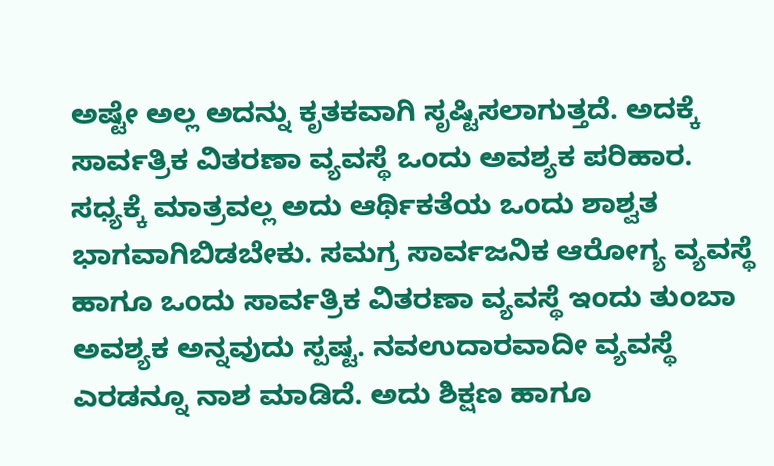ಅಷ್ಟೇ ಅಲ್ಲ ಅದನ್ನು ಕೃತಕವಾಗಿ ಸೃಷ್ಟಿಸಲಾಗುತ್ತದೆ. ಅದಕ್ಕೆ ಸಾರ್ವತ್ರಿಕ ವಿತರಣಾ ವ್ಯವಸ್ಥೆ ಒಂದು ಅವಶ್ಯಕ ಪರಿಹಾರ. ಸಧ್ಯಕ್ಕೆ ಮಾತ್ರವಲ್ಲ ಅದು ಆರ್ಥಿಕತೆಯ ಒಂದು ಶಾಶ್ವತ ಭಾಗವಾಗಿಬಿಡಬೇಕು. ಸಮಗ್ರ ಸಾರ್ವಜನಿಕ ಆರೋಗ್ಯ ವ್ಯವಸ್ಥೆ ಹಾಗೂ ಒಂದು ಸಾರ್ವತ್ರಿಕ ವಿತರಣಾ ವ್ಯವಸ್ಥೆ ಇಂದು ತುಂಬಾ ಅವಶ್ಯಕ ಅನ್ನವುದು ಸ್ಪಷ್ಟ. ನವಉದಾರವಾದೀ ವ್ಯವಸ್ಥೆ ಎರಡನ್ನೂ ನಾಶ ಮಾಡಿದೆ. ಅದು ಶಿಕ್ಷಣ ಹಾಗೂ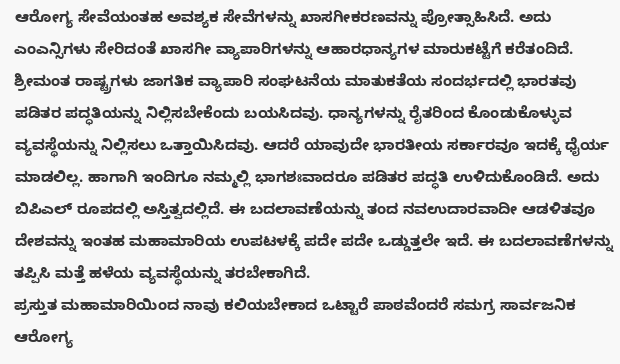ಆರೋಗ್ಯ ಸೇವೆಯಂತಹ ಅವಶ್ಯಕ ಸೇವೆಗಳನ್ನು ಖಾಸಗೀಕರಣವನ್ನು ಪ್ರೋತ್ಸಾಹಿಸಿದೆ. ಅದು ಎಂಎನ್ಸಿಗಳು ಸೇರಿದಂತೆ ಖಾಸಗೀ ವ್ಯಾಪಾರಿಗಳನ್ನು ಆಹಾರಧಾನ್ಯಗಳ ಮಾರುಕಟ್ಟೆಗೆ ಕರೆತಂದಿದೆ. ಶ್ರೀಮಂತ ರಾಷ್ಟ್ರಗಳು ಜಾಗತಿಕ ವ್ಯಾಪಾರಿ ಸಂಘಟನೆಯ ಮಾತುಕತೆಯ ಸಂದರ್ಭದಲ್ಲಿ ಭಾರತವು ಪಡಿತರ ಪದ್ಧತಿಯನ್ನು ನಿಲ್ಲಿಸಬೇಕೆಂದು ಬಯಸಿದವು. ಧಾನ್ಯಗಳನ್ನು ರೈತರಿಂದ ಕೊಂಡುಕೊಳ್ಳುವ ವ್ಯವಸ್ಥೆಯನ್ನು ನಿಲ್ಲಿಸಲು ಒತ್ತಾಯಿಸಿದವು. ಆದರೆ ಯಾವುದೇ ಭಾರತೀಯ ಸರ್ಕಾರವೂ ಇದಕ್ಕೆ ಧೈರ್ಯ ಮಾಡಲಿಲ್ಲ. ಹಾಗಾಗಿ ಇಂದಿಗೂ ನಮ್ಮಲ್ಲಿ ಭಾಗಶಃವಾದರೂ ಪಡಿತರ ಪದ್ಧತಿ ಉಳಿದುಕೊಂಡಿದೆ. ಅದು ಬಿಪಿಎಲ್ ರೂಪದಲ್ಲಿ ಅಸ್ತಿತ್ವದಲ್ಲಿದೆ. ಈ ಬದಲಾವಣೆಯನ್ನು ತಂದ ನವಉದಾರವಾದೀ ಆಡಳಿತವೂ ದೇಶವನ್ನು ಇಂತಹ ಮಹಾಮಾರಿಯ ಉಪಟಳಕ್ಕೆ ಪದೇ ಪದೇ ಒಡ್ಡುತ್ತಲೇ ಇದೆ. ಈ ಬದಲಾವಣೆಗಳನ್ನು ತಪ್ಪಿಸಿ ಮತ್ತೆ ಹಳೆಯ ವ್ಯವಸ್ಥೆಯನ್ನು ತರಬೇಕಾಗಿದೆ.
ಪ್ರಸ್ತುತ ಮಹಾಮಾರಿಯಿಂದ ನಾವು ಕಲಿಯಬೇಕಾದ ಒಟ್ಟಾರೆ ಪಾಠವೆಂದರೆ ಸಮಗ್ರ ಸಾರ್ವಜನಿಕ ಆರೋಗ್ಯ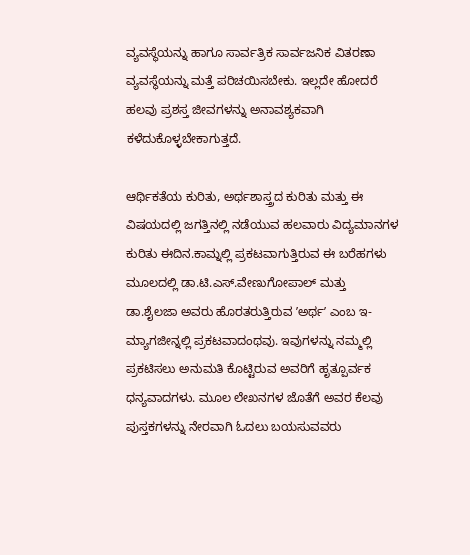ವ್ಯವಸ್ಥೆಯನ್ನು ಹಾಗೂ ಸಾರ್ವತ್ರಿಕ ಸಾರ್ವಜನಿಕ ವಿತರಣಾ ವ್ಯವಸ್ಥೆಯನ್ನು ಮತ್ತೆ ಪರಿಚಯಿಸಬೇಕು. ಇಲ್ಲದೇ ಹೋದರೆ ಹಲವು ಪ್ರಶಸ್ತ ಜೀವಗಳನ್ನು ಅನಾವಶ್ಯಕವಾಗಿ ಕಳೆದುಕೊಳ್ಳಬೇಕಾಗುತ್ತದೆ.

ಆರ್ಥಿಕತೆಯ ಕುರಿತು, ಅರ್ಥಶಾಸ್ತ್ರದ ಕುರಿತು ಮತ್ತು ಈ ವಿಷಯದಲ್ಲಿ ಜಗತ್ತಿನಲ್ಲಿ ನಡೆಯುವ ಹಲವಾರು ವಿದ್ಯಮಾನಗಳ ಕುರಿತು ಈದಿನ.ಕಾಮ್ನಲ್ಲಿ ಪ್ರಕಟವಾಗುತ್ತಿರುವ ಈ ಬರೆಹಗಳು ಮೂಲದಲ್ಲಿ ಡಾ.ಟಿ.ಎಸ್.ವೇಣುಗೋಪಾಲ್ ಮತ್ತು ಡಾ.ಶೈಲಜಾ ಅವರು ಹೊರತರುತ್ತಿರುವ ʼಅರ್ಥʼ ಎಂಬ ಇ-ಮ್ಯಾಗಜೀನ್ನಲ್ಲಿ ಪ್ರಕಟವಾದಂಥವು. ಇವುಗಳನ್ನು ನಮ್ಮಲ್ಲಿ ಪ್ರಕಟಿಸಲು ಅನುಮತಿ ಕೊಟ್ಟಿರುವ ಅವರಿಗೆ ಹೃತ್ಪೂರ್ವಕ ಧನ್ಯವಾದಗಳು. ಮೂಲ ಲೇಖನಗಳ ಜೊತೆಗೆ ಅವರ ಕೆಲವು ಪುಸ್ತಕಗಳನ್ನು ನೇರವಾಗಿ ಓದಲು ಬಯಸುವವರು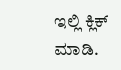ಇಲ್ಲಿ ಕ್ಲಿಕ್ ಮಾಡಿ.